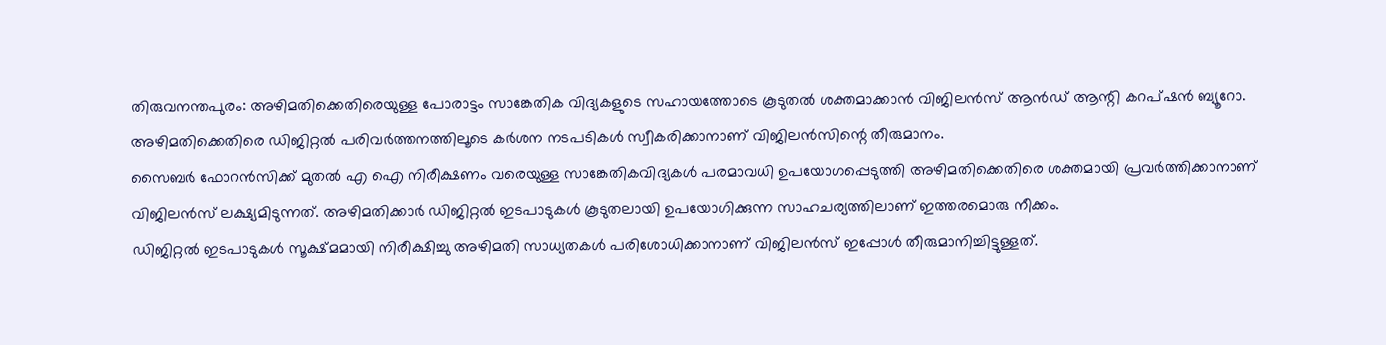തിരുവനന്തപുരം: അഴിമതിക്കെതിരെയുള്ള പോരാട്ടം സാങ്കേതിക വിദ്യകളുടെ സഹായത്തോടെ കൂടുതൽ ശക്തമാക്കാൻ വിജിലൻസ് ആൻഡ് ആന്റി കറപ്ഷൻ ബ്യൂറോ. അഴിമതിക്കെതിരെ ഡിജിറ്റൽ പരിവർത്തനത്തിലൂടെ കർശന നടപടികൾ സ്വീകരിക്കാനാണ് വിജിലൻസിന്റെ തീരുമാനം.
സൈബർ ഫോറൻസിക്ക് മുതൽ എ ഐ നിരീക്ഷണം വരെയുള്ള സാങ്കേതികവിദ്യകൾ പരമാവധി ഉപയോഗപ്പെടുത്തി അഴിമതിക്കെതിരെ ശക്തമായി പ്രവർത്തിക്കാനാണ് വിജിലൻസ് ലക്ഷ്യമിടുന്നത്. അഴിമതിക്കാർ ഡിജിറ്റൽ ഇടപാടുകൾ കൂടുതലായി ഉപയോഗിക്കുന്ന സാഹചര്യത്തിലാണ് ഇത്തരമൊരു നീക്കം.
ഡിജിറ്റൽ ഇടപാടുകൾ സൂക്ഷ്മമായി നിരീക്ഷിച്ചു അഴിമതി സാധ്യതകൾ പരിശോധിക്കാനാണ് വിജിലൻസ് ഇപ്പോൾ തീരുമാനിച്ചിട്ടുള്ളത്.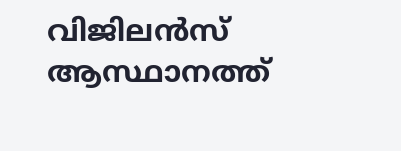വിജിലൻസ് ആസ്ഥാനത്ത്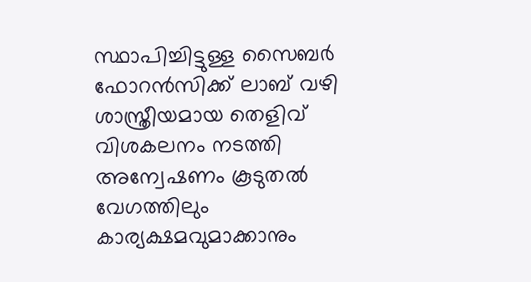സ്ഥാപിച്ചിട്ടുള്ള സൈബർ ഫോറൻസിക്ക് ലാബ് വഴി ശാസ്ത്രീയമായ തെളിവ് വിശകലനം നടത്തി അന്വേഷണം കൂടുതൽ വേഗത്തിലും കാര്യക്ഷമവുമാക്കാനും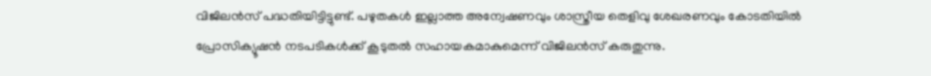വിജിലൻസ് പദ്ധതിയിട്ടിട്ടുണ്ട്. പഴുതകൾ ഇല്ലാത്ത അന്വേഷണവും ശാസ്ത്രീയ തെളിവു ശേഖരണവും കോടതിയിൽ പ്രോസിക്യൂഷൻ നടപടികൾക്ക് കൂടുതൽ സഹായകമാകുമെന്ന് വിജിലൻസ് കരുതുന്നു.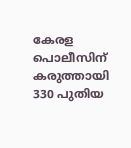കേരള പൊലീസിന് കരുത്തായി 330 പുതിയ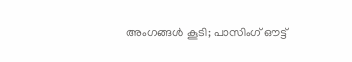അംഗങ്ങൾ കൂടി; പാസിംഗ് ഔട്ട്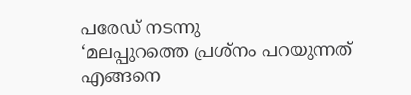പരേഡ് നടന്നു
‘മലപ്പുറത്തെ പ്രശ്നം പറയുന്നത് എങ്ങനെ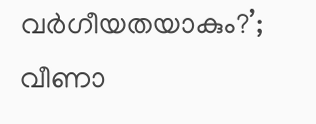വർഗീയതയാകും?’; വീണാ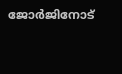ജോർജിനോട്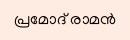പ്രമോദ് രാമൻ